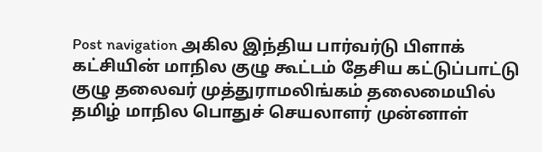Post navigation அகில இந்திய பார்வர்டு பிளாக் கட்சியின் மாநில குழு கூட்டம் தேசிய கட்டுப்பாட்டு குழு தலைவர் முத்துராமலிங்கம் தலைமையில் தமிழ் மாநில பொதுச் செயலாளர் முன்னாள்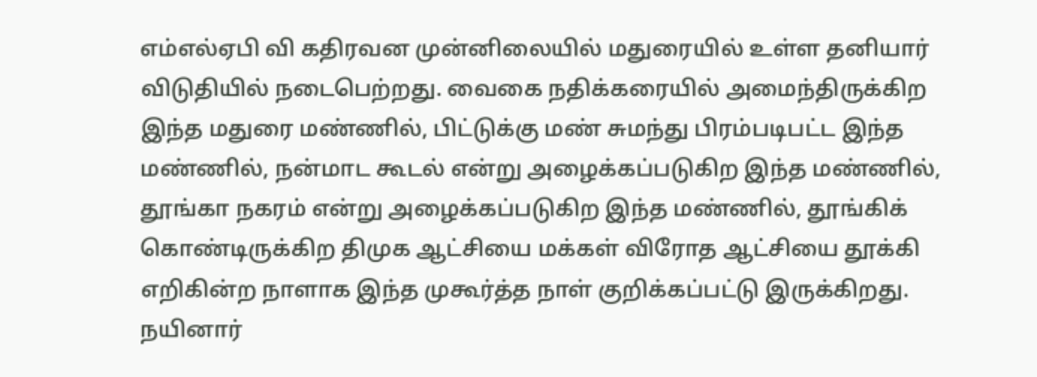எம்எல்ஏபி வி கதிரவன முன்னிலையில் மதுரையில் உள்ள தனியார் விடுதியில் நடைபெற்றது. வைகை நதிக்கரையில் அமைந்திருக்கிற இந்த மதுரை மண்ணில், பிட்டுக்கு மண் சுமந்து பிரம்படிபட்ட இந்த மண்ணில், நன்மாட கூடல் என்று அழைக்கப்படுகிற இந்த மண்ணில், தூங்கா நகரம் என்று அழைக்கப்படுகிற இந்த மண்ணில், தூங்கிக் கொண்டிருக்கிற திமுக ஆட்சியை மக்கள் விரோத ஆட்சியை தூக்கி எறிகின்ற நாளாக இந்த முகூர்த்த நாள் குறிக்கப்பட்டு இருக்கிறது. நயினார்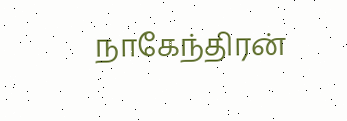நாகேந்திரன்